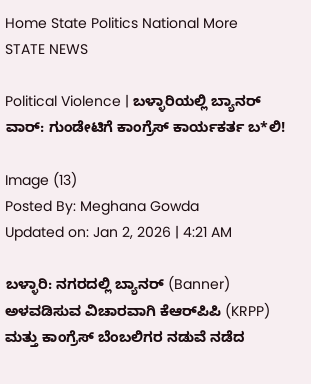Home State Politics National More
STATE NEWS

Political Violence | ಬಳ್ಳಾರಿಯಲ್ಲಿ ಬ್ಯಾನರ್ ವಾರ್: ಗುಂಡೇಟಿಗೆ ಕಾಂಗ್ರೆಸ್ ಕಾರ್ಯಕರ್ತ ಬ*ಲಿ!

Image (13)
Posted By: Meghana Gowda
Updated on: Jan 2, 2026 | 4:21 AM

ಬಳ್ಳಾರಿ: ನಗರದಲ್ಲಿ ಬ್ಯಾನರ್ (Banner) ಅಳವಡಿಸುವ ವಿಚಾರವಾಗಿ ಕೆಆರ್‌ಪಿಪಿ (KRPP) ಮತ್ತು ಕಾಂಗ್ರೆಸ್ ಬೆಂಬಲಿಗರ ನಡುವೆ ನಡೆದ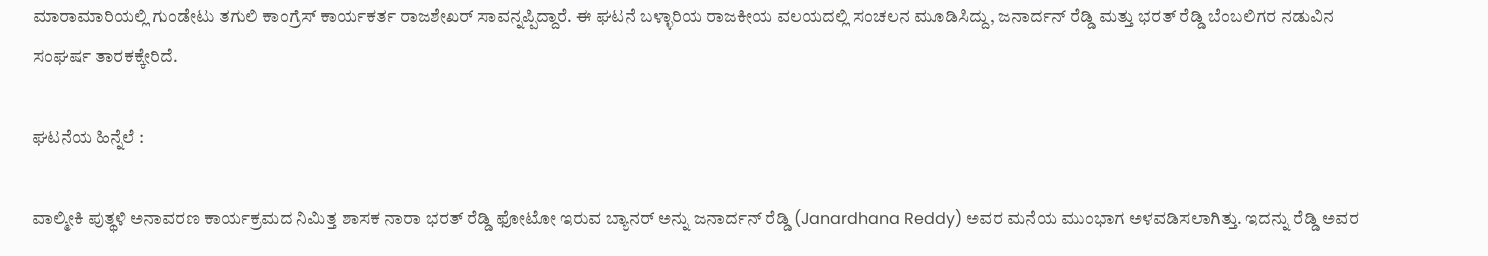ಮಾರಾಮಾರಿಯಲ್ಲಿ ಗುಂಡೇಟು ತಗುಲಿ ಕಾಂಗ್ರೆಸ್ ಕಾರ್ಯಕರ್ತ ರಾಜಶೇಖರ್ ಸಾವನ್ನಪ್ಪಿದ್ದಾರೆ. ಈ ಘಟನೆ ಬಳ್ಳಾರಿಯ ರಾಜಕೀಯ ವಲಯದಲ್ಲಿ ಸಂಚಲನ ಮೂಡಿಸಿದ್ದು, ಜನಾರ್ದನ್ ರೆಡ್ಡಿ ಮತ್ತು ಭರತ್ ರೆಡ್ಡಿ ಬೆಂಬಲಿಗರ ನಡುವಿನ ಸಂಘರ್ಷ ತಾರಕಕ್ಕೇರಿದೆ.

ಘಟನೆಯ ಹಿನ್ನೆಲೆ :

ವಾಲ್ಮೀಕಿ ಪುತ್ಥಳಿ ಅನಾವರಣ ಕಾರ್ಯಕ್ರಮದ ನಿಮಿತ್ತ ಶಾಸಕ ನಾರಾ ಭರತ್ ರೆಡ್ಡಿ ಫೋಟೋ ಇರುವ ಬ್ಯಾನರ್ ಅನ್ನು ಜನಾರ್ದನ್ ರೆಡ್ಡಿ (Janardhana Reddy) ಅವರ ಮನೆಯ ಮುಂಭಾಗ ಅಳವಡಿಸಲಾಗಿತ್ತು. ಇದನ್ನು ರೆಡ್ಡಿ ಅವರ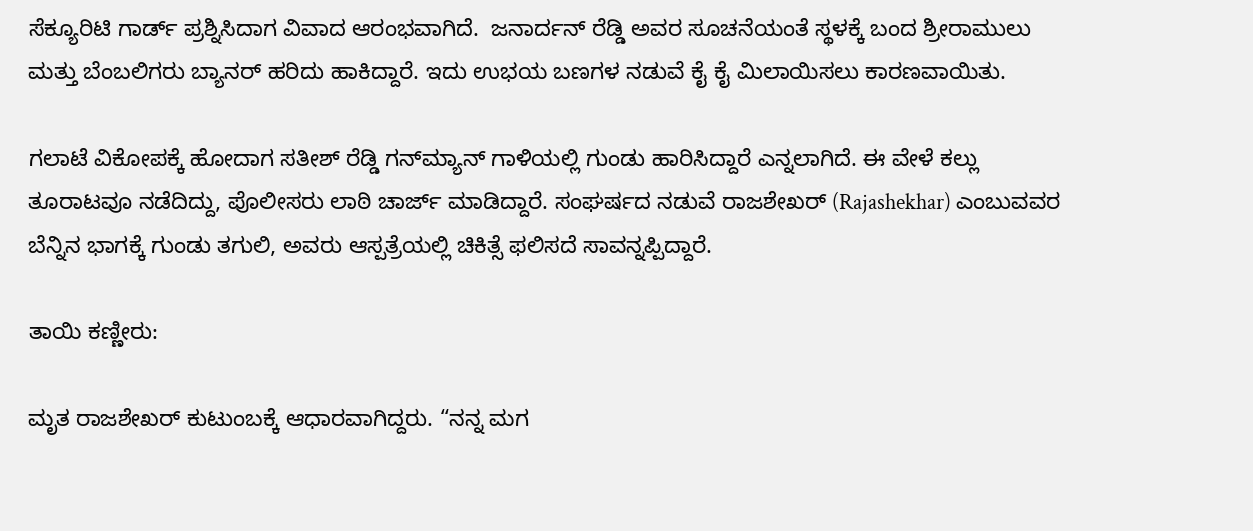ಸೆಕ್ಯೂರಿಟಿ ಗಾರ್ಡ್ ಪ್ರಶ್ನಿಸಿದಾಗ ವಿವಾದ ಆರಂಭವಾಗಿದೆ.  ಜನಾರ್ದನ್ ರೆಡ್ಡಿ ಅವರ ಸೂಚನೆಯಂತೆ ಸ್ಥಳಕ್ಕೆ ಬಂದ ಶ್ರೀರಾಮುಲು ಮತ್ತು ಬೆಂಬಲಿಗರು ಬ್ಯಾನರ್ ಹರಿದು ಹಾಕಿದ್ದಾರೆ. ಇದು ಉಭಯ ಬಣಗಳ ನಡುವೆ ಕೈ ಕೈ ಮಿಲಾಯಿಸಲು ಕಾರಣವಾಯಿತು.

ಗಲಾಟೆ ವಿಕೋಪಕ್ಕೆ ಹೋದಾಗ ಸತೀಶ್ ರೆಡ್ಡಿ ಗನ್‌ಮ್ಯಾನ್ ಗಾಳಿಯಲ್ಲಿ ಗುಂಡು ಹಾರಿಸಿದ್ದಾರೆ ಎನ್ನಲಾಗಿದೆ. ಈ ವೇಳೆ ಕಲ್ಲು ತೂರಾಟವೂ ನಡೆದಿದ್ದು, ಪೊಲೀಸರು ಲಾಠಿ ಚಾರ್ಜ್ ಮಾಡಿದ್ದಾರೆ. ಸಂಘರ್ಷದ ನಡುವೆ ರಾಜಶೇಖರ್ (Rajashekhar) ಎಂಬುವವರ ಬೆನ್ನಿನ ಭಾಗಕ್ಕೆ ಗುಂಡು ತಗುಲಿ, ಅವರು ಆಸ್ಪತ್ರೆಯಲ್ಲಿ ಚಿಕಿತ್ಸೆ ಫಲಿಸದೆ ಸಾವನ್ನಪ್ಪಿದ್ದಾರೆ.

ತಾಯಿ ಕಣ್ಣೀರು:

ಮೃತ ರಾಜಶೇಖರ್ ಕುಟುಂಬಕ್ಕೆ ಆಧಾರವಾಗಿದ್ದರು. “ನನ್ನ ಮಗ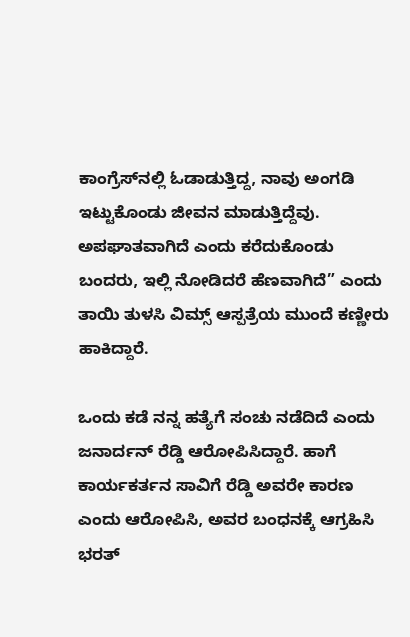ಕಾಂಗ್ರೆಸ್‌ನಲ್ಲಿ ಓಡಾಡುತ್ತಿದ್ದ, ನಾವು ಅಂಗಡಿ ಇಟ್ಟುಕೊಂಡು ಜೀವನ ಮಾಡುತ್ತಿದ್ದೆವು. ಅಪಘಾತವಾಗಿದೆ ಎಂದು ಕರೆದುಕೊಂಡು ಬಂದರು, ಇಲ್ಲಿ ನೋಡಿದರೆ ಹೆಣವಾಗಿದೆ” ಎಂದು ತಾಯಿ ತುಳಸಿ ವಿಮ್ಸ್ ಆಸ್ಪತ್ರೆಯ ಮುಂದೆ ಕಣ್ಣೀರು ಹಾಕಿದ್ದಾರೆ.

ಒಂದು ಕಡೆ ನನ್ನ ಹತ್ಯೆಗೆ ಸಂಚು ನಡೆದಿದೆ ಎಂದು ಜನಾರ್ದನ್ ರೆಡ್ಡಿ ಆರೋಪಿಸಿದ್ದಾರೆ. ಹಾಗೆ  ಕಾರ್ಯಕರ್ತನ ಸಾವಿಗೆ ರೆಡ್ಡಿ ಅವರೇ ಕಾರಣ ಎಂದು ಆರೋಪಿಸಿ, ಅವರ ಬಂಧನಕ್ಕೆ ಆಗ್ರಹಿಸಿ ಭರತ್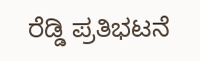ರೆಡ್ಡಿ ಪ್ರತಿಭಟನೆ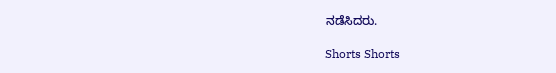ನಡೆಸಿದರು.

Shorts Shorts